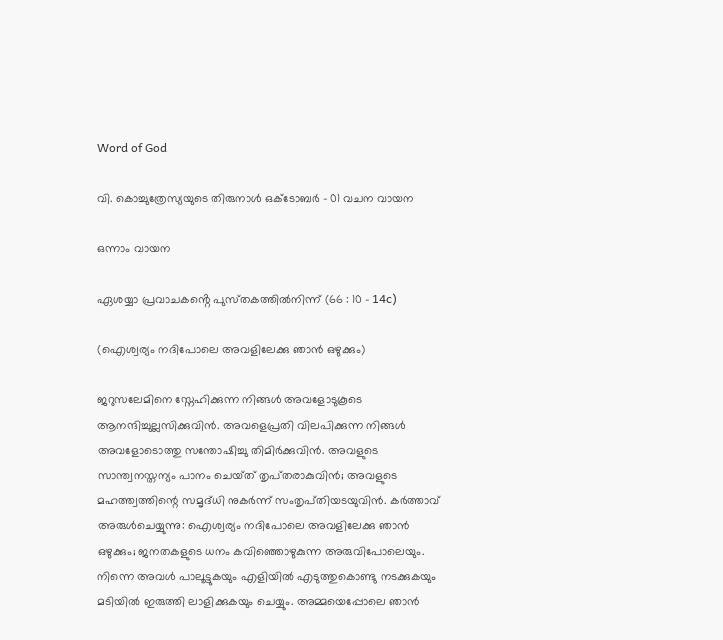Word of God

വി. കൊച്ചുത്രേസ്യയുടെ തിരുനാൾ ഒക്‌ടോബർ – 01 വചന വായന

ഒന്നാം വായന

ഏശയ്യാ പ്രവാചകൻ്റെ പുസ്‌തകത്തിൽനിന്ന് (66 : 10 – 14c)

(ഐശ്വര്യം നദിപോലെ അവളിലേക്കു ഞാൻ ഒഴുക്കും)

ജറുസലേമിനെ സ്നേഹിക്കുന്ന നിങ്ങൾ അവളോടുകൂടെ ആനന്ദിച്ചുല്ലസിക്കുവിൻ. അവളെപ്രതി വിലപിക്കുന്ന നിങ്ങൾ അവളോടൊത്തു സന്തോഷിച്ചു തിമിർക്കുവിൻ. അവളുടെ സാന്ത്വനസ്തന്യം പാനം ചെയ്‌ത്‌ തൃപ്‌തരാകുവിൻ; അവളുടെ മഹത്ത്വത്തിന്റെ സമൃദ്‌ധി നുകർന്ന് സംതൃപ്‌തിയടയുവിൻ. കർത്താവ് അരുൾചെയ്യുന്നു: ഐശ്വര്യം നദിപോലെ അവളിലേക്കു ഞാൻ ഒഴുക്കും; ജനതകളുടെ ധനം കവിഞ്ഞൊഴുകുന്ന അരുവിപോലെയും. നിന്നെ അവൾ പാലൂട്ടുകയും എളിയിൽ എടുത്തുകൊണ്ടു നടക്കുകയും മടിയിൽ ഇരുത്തി ലാളിക്കുകയും ചെയ്യും. അമ്മയെപ്പോലെ ഞാൻ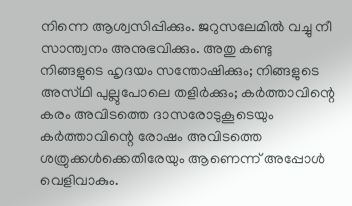നിന്നെ ആശ്വസിപ്പിക്കും. ജറുസലേമിൽ വച്ചു നീ സാന്ത്വനം അനുഭവിക്കും. അതു കണ്ടു നിങ്ങളുടെ ഹൃദയം സന്തോഷിക്കും; നിങ്ങളുടെ അസ്‌ഥി പുല്ലുപോലെ തളിർക്കും; കർത്താവിന്റെ കരം അവിടത്തെ ദാസരോടുകൂടെയും കർത്താവിന്റെ രോഷം അവിടത്തെ ശത്രുക്കൾക്കെതിരേയും ആണെന്ന് അപ്പോൾ വെളിവാകും.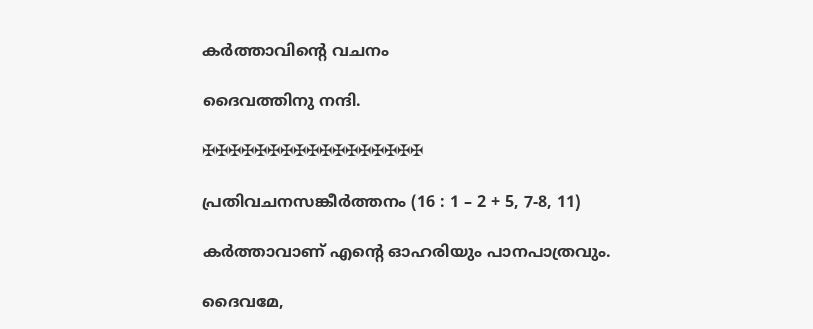കർത്താവിൻ്റെ വചനം

ദൈവത്തിനു നന്ദി.

✠✠✠✠✠✠✠✠✠✠✠✠✠✠✠✠✠

പ്രതിവചനസങ്കീർത്തനം (16 : 1 – 2 + 5, 7-8, 11)

കർത്താവാണ് എൻ്റെ ഓഹരിയും പാനപാത്രവും.

ദൈവമേ,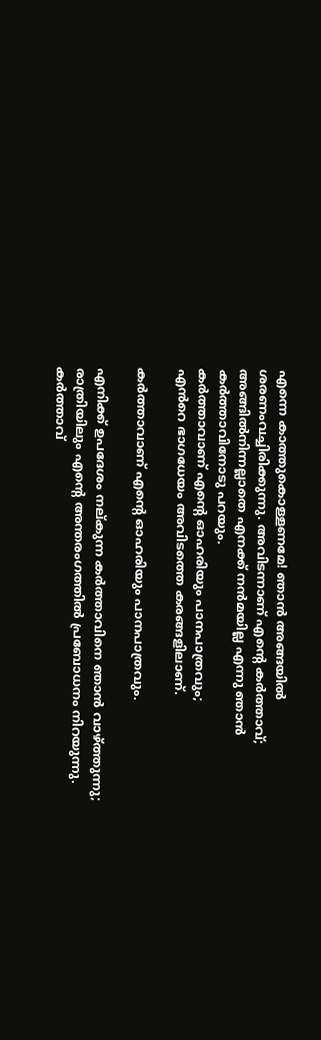എന്നെ കാത്തുകൊള്ളണമേ! ഞാൻ അങ്ങയിൽ ശരണംവച്ചിരിക്കുന്നു. അവിടന്നാണ് എന്റെ കർത്താവ്; അങ്ങിൽനിന്നല്ലാതെ എനക്ക് നൻമയില്ല എന്നു ഞാൻ
കർത്താവിനോടു പറയും.
കർത്താവാണ് എൻ്റെ ഓഹരിയും പാനപാത്രവും;
എൻറെ ഭാഗധേയം അവിടത്തെ കരങ്ങളിലാണ്.

കർത്താവാണ് എൻ്റെ ഓഹരിയും പാനപാത്രവും.

എനിക്ക് ഉപദേശം നല്‌കുന്ന കർത്താവിനെ ഞാൻ വാഴ്ത്തുന്നു;
രാത്രിയിലും എന്റെ അന്തരംഗത്തിൽ പ്രബോധനം നിറയുന്നു.
കർത്താവ്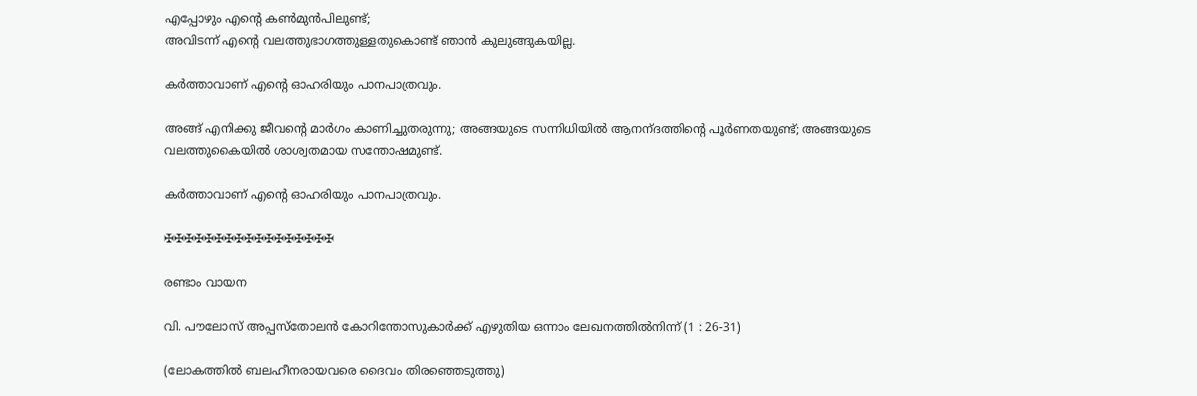എപ്പോഴും എന്റെ കൺമുൻപിലുണ്ട്;
അവിടന്ന് എന്റെ വലത്തുഭാഗത്തുള്ളതുകൊണ്ട് ഞാൻ കുലുങ്ങുകയില്ല.

കർത്താവാണ് എൻ്റെ ഓഹരിയും പാനപാത്രവും.

അങ്ങ് എനിക്കു ജീവന്റെ മാർഗം കാണിച്ചുതരുന്നു; അങ്ങയുടെ സന്നിധിയിൽ ആനന്‌ദത്തിന്റെ പൂർണതയുണ്ട്; അങ്ങയുടെ വലത്തുകൈയിൽ ശാശ്വതമായ സന്തോഷമുണ്ട്.

കർത്താവാണ് എൻ്റെ ഓഹരിയും പാനപാത്രവും.

✠✠✠✠✠✠✠✠✠✠✠✠✠✠✠✠✠

രണ്ടാം വായന

വി. പൗലോസ് അപ്പസ്തോലൻ കോറിന്തോസുകാർക്ക് എഴുതിയ ഒന്നാം ലേഖനത്തിൽനിന്ന് (1 : 26-31)

(ലോകത്തിൽ ബലഹീനരായവരെ ദൈവം തിരഞ്ഞെടുത്തു)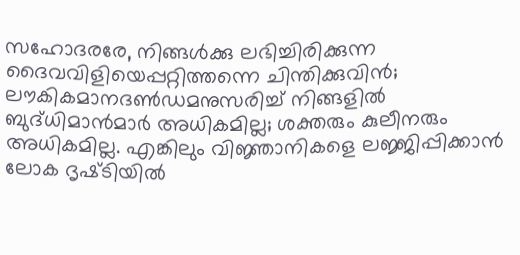സഹോദരരേ, നിങ്ങൾക്കു ലഭിച്ചിരിക്കുന്ന ദൈവവിളിയെപ്പറ്റിത്തന്നെ ചിന്തിക്കുവിൻ; ലൗകികമാനദൺഡമനുസരിച്ച് നിങ്ങളിൽ ബുദ്‌ധിമാൻമാർ അധികമില്ല; ശക്തരും കുലീനരും അധികമില്ല. എങ്കിലും വിജ്ഞാനികളെ ലജ്ജിപ്പിക്കാൻ ലോക ദൃഷ്‌ടിയിൽ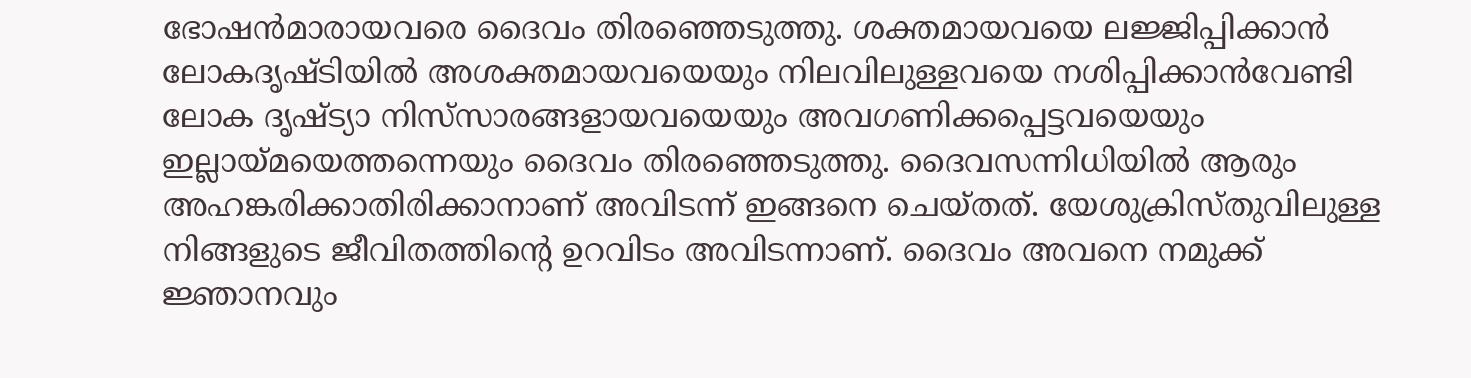ഭോഷൻമാരായവരെ ദൈവം തിരഞ്ഞെടുത്തു. ശക്തമായവയെ ലജ്ജിപ്പിക്കാൻ ലോകദൃഷ്ടിയിൽ അശക്തമായവയെയും നിലവിലുള്ളവയെ നശിപ്പിക്കാൻവേണ്ടി ലോക ദൃഷ്ട്യാ നിസ്‌സാരങ്ങളായവയെയും അവഗണിക്കപ്പെട്ടവയെയും ഇല്ലായ്മയെത്തന്നെയും ദൈവം തിരഞ്ഞെടുത്തു. ദൈവസന്നിധിയിൽ ആരും അഹങ്കരിക്കാതിരിക്കാനാണ് അവിടന്ന് ഇങ്ങനെ ചെയ്തത്. യേശുക്രിസ്തുവിലുള്ള നിങ്ങളുടെ ജീവിതത്തിന്റെ ഉറവിടം അവിടന്നാണ്. ദൈവം അവനെ നമുക്ക് ജ്ഞാനവും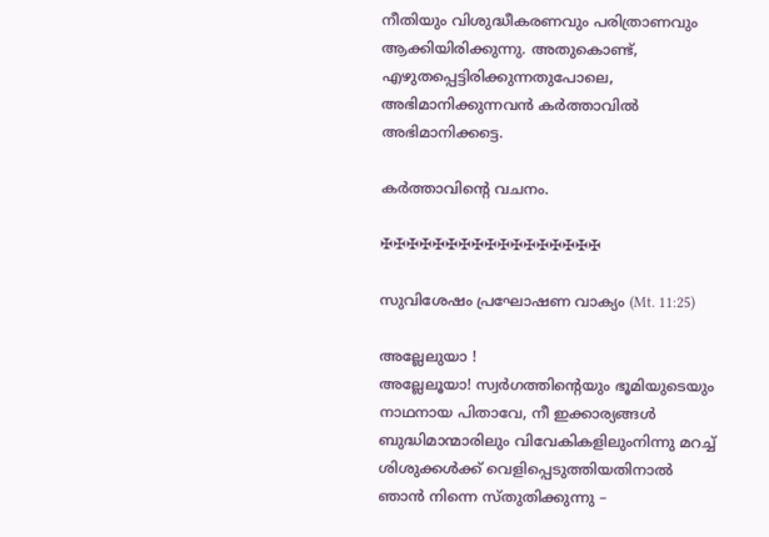നീതിയും വിശുദ്ധീകരണവും പരിത്രാണവും ആക്കിയിരിക്കുന്നു. അതുകൊണ്ട്, എഴുതപ്പെട്ടിരിക്കുന്നതുപോലെ, അഭിമാനിക്കുന്നവൻ കർത്താവിൽ അഭിമാനിക്കട്ടെ.

കർത്താവിന്റെ വചനം.

✠✠✠✠✠✠✠✠✠✠✠✠✠✠✠✠✠

സുവിശേഷം പ്രഘോഷണ വാക്യം (Mt. 11:25)

അല്ലേലുയാ !
അല്ലേലൂയാ! സ്വർഗത്തിൻ്റെയും ഭൂമിയുടെയും നാഥനായ പിതാവേ, നീ ഇക്കാര്യങ്ങൾ ബുദ്ധിമാന്മാരിലും വിവേകികളിലുംനിന്നു മറച്ച് ശിശുക്കൾക്ക് വെളിപ്പെടുത്തിയതിനാൽ ഞാൻ നിന്നെ സ്തു‌തിക്കുന്നു –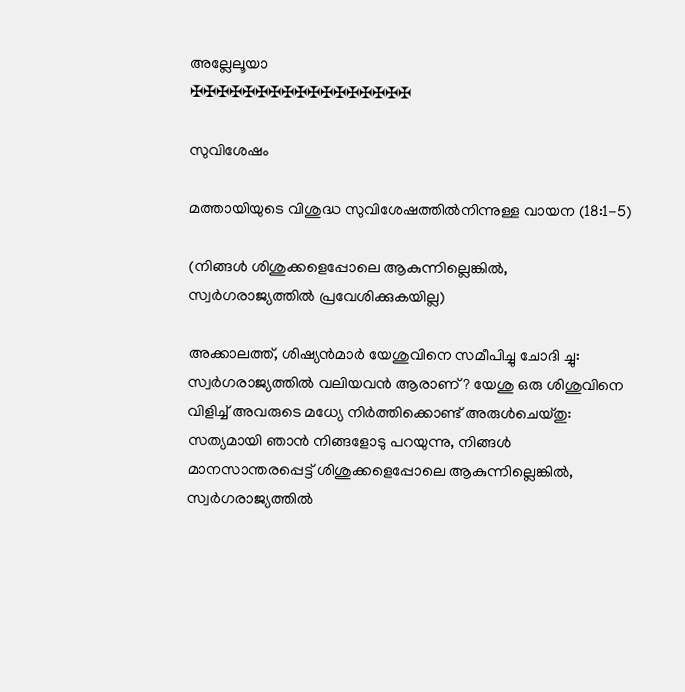അല്ലേലൂയാ
✠✠✠✠✠✠✠✠✠✠✠✠✠✠✠✠✠

സുവിശേഷം

മത്തായിയുടെ വിശുദ്ധ സുവിശേഷത്തിൽനിന്നുള്ള വായന (18:1-5)

(നിങ്ങൾ ശിശുക്കളെപ്പോലെ ആകുന്നില്ലെങ്കിൽ, സ്വർഗരാജ്യത്തിൽ പ്രവേശിക്കുകയില്ല)

അക്കാലത്ത്, ശിഷ്യൻമാർ യേശുവിനെ സമീപിച്ചു ചോദി ച്ചു: സ്വർഗരാജ്യത്തിൽ വലിയവൻ ആരാണ്? യേശു ഒരു ശിശുവിനെ വിളിച്ച് അവരുടെ മധ്യേ നിർത്തിക്കൊണ്ട് അരുൾചെയ്‌തു: സത്യമായി ഞാൻ നിങ്ങളോടു പറയുന്നു, നിങ്ങൾ മാനസാന്തരപ്പെട്ട് ശിശുക്കളെപ്പോലെ ആകുന്നില്ലെങ്കിൽ, സ്വർഗരാജ്യത്തിൽ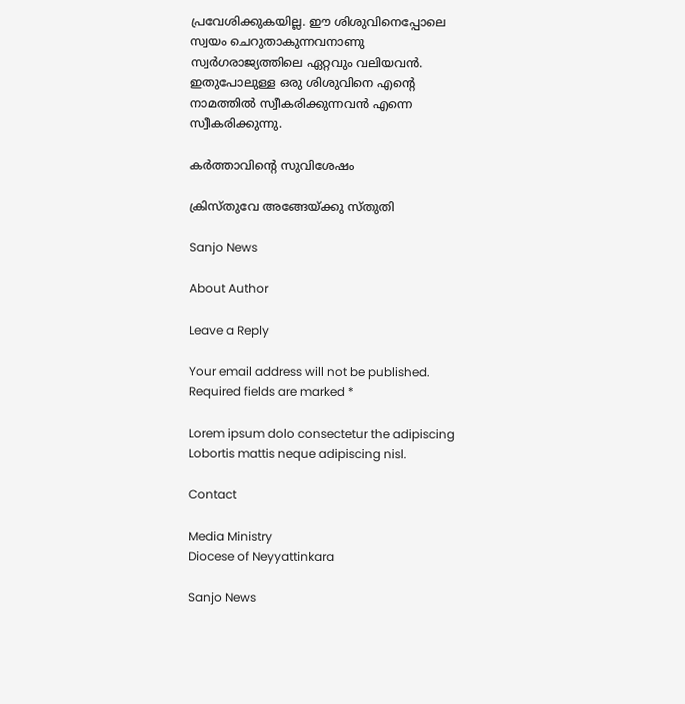പ്രവേശിക്കുകയില്ല. ഈ ശിശുവിനെപ്പോലെ സ്വയം ചെറുതാകുന്നവനാണു സ്വർഗരാജ്യത്തിലെ ഏറ്റവും വലിയവൻ. ഇതുപോലുള്ള ഒരു ശിശുവിനെ എന്റെ നാമത്തിൽ സ്വീകരിക്കുന്നവൻ എന്നെ സ്വീകരിക്കുന്നു.

കർത്താവിൻ്റെ സുവിശേഷം

ക്രിസ്തുവേ അങ്ങേയ്ക്കു സ്തുതി

Sanjo News

About Author

Leave a Reply

Your email address will not be published. Required fields are marked *

Lorem ipsum dolo consectetur the adipiscing Lobortis mattis neque adipiscing nisl.

Contact

Media Ministry
Diocese of Neyyattinkara

Sanjo News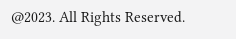@2023. All Rights Reserved.